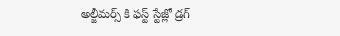అల్జీమర్స్ కి ఫస్ట్ స్టేజ్లో డ్రగ్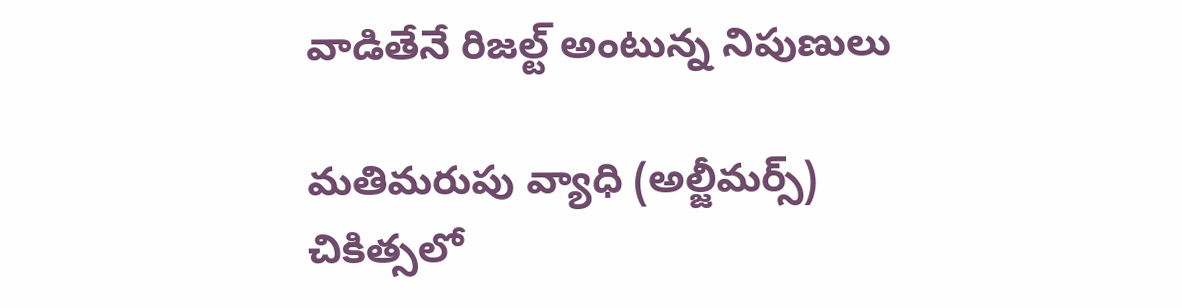వాడితేనే రిజల్ట్ అంటున్న నిపుణులు

మతిమరుపు వ్యాధి (అల్జీమర్స్) చికిత్సలో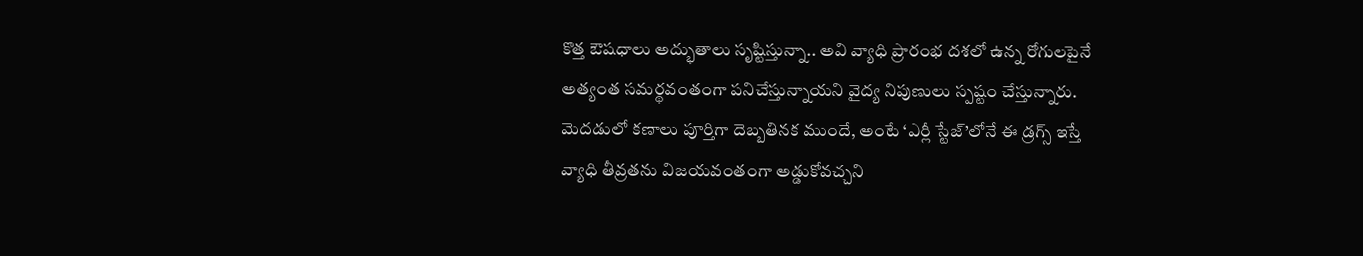కొత్త ఔషధాలు అద్భుతాలు సృష్టిస్తున్నా.. అవి వ్యాధి ప్రారంభ దశలో ఉన్న రోగులపైనే అత్యంత సమర్థవంతంగా పనిచేస్తున్నాయని వైద్య నిపుణులు స్పష్టం చేస్తున్నారు. మెదడులో కణాలు పూర్తిగా దెబ్బతినక ముందే, అంటే ‘ఎర్లీ స్టేజ్’లోనే ఈ డ్రగ్స్ ఇస్తే వ్యాధి తీవ్రతను విజయవంతంగా అడ్డుకోవచ్చని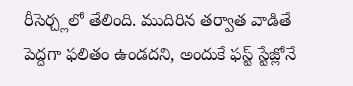రీసెర్చ్లలో తేలింది. ముదిరిన తర్వాత వాడితే పెద్దగా ఫలితం ఉండదని, అందుకే ఫస్ట్ స్టేజ్లోనే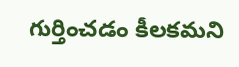గుర్తించడం కీలకమని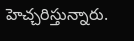హెచ్చరిస్తున్నారు.